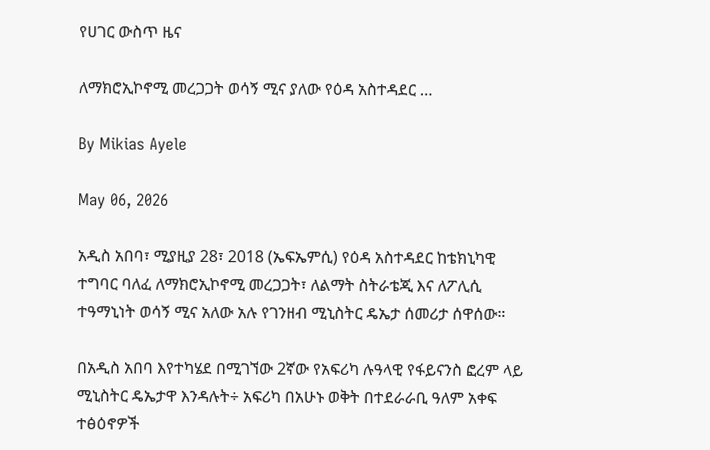የሀገር ውስጥ ዜና

ለማክሮኢኮኖሚ መረጋጋት ወሳኝ ሚና ያለው የዕዳ አስተዳደር …

By Mikias Ayele

May 06, 2026

አዲስ አበባ፣ ሚያዚያ 28፣ 2018 (ኤፍኤምሲ) የዕዳ አስተዳደር ከቴክኒካዊ ተግባር ባለፈ ለማክሮኢኮኖሚ መረጋጋት፣ ለልማት ስትራቴጂ እና ለፖሊሲ ተዓማኒነት ወሳኝ ሚና አለው አሉ የገንዘብ ሚኒስትር ዴኤታ ሰመሪታ ሰዋሰው።

በአዲስ አበባ እየተካሄደ በሚገኘው 2ኛው የአፍሪካ ሉዓላዊ የፋይናንስ ፎረም ላይ ሚኒስትር ዴኤታዋ እንዳሉት÷ አፍሪካ በአሁኑ ወቅት በተደራራቢ ዓለም አቀፍ ተፅዕኖዎች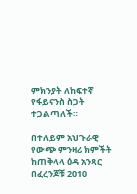ምክንያት ለከፍተኛ የፋይናንስ ስጋት ተጋልጣለች።

በተለይም አህጉራዊ የውጭ ምንዛሪ ክምችት ከጠቅላላ ዕዳ አንጻር በፈረንጆቹ 2010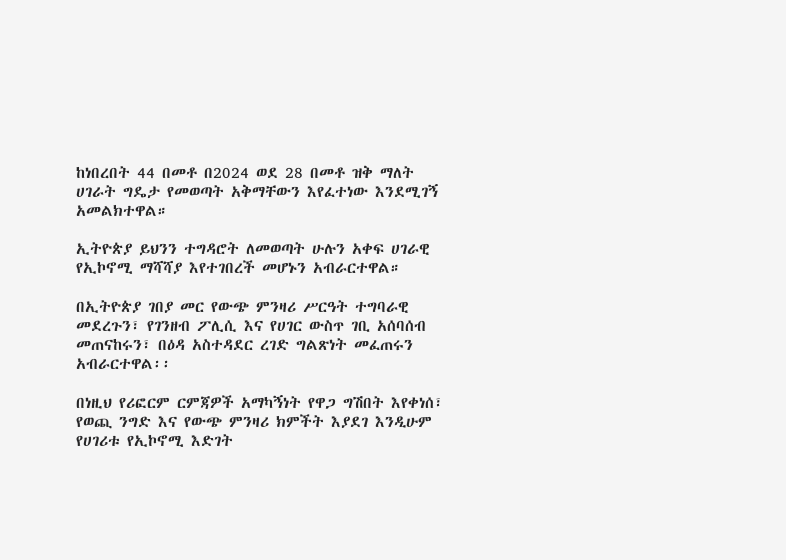ከነበረበት 44 በመቶ በ2024 ወደ 28 በመቶ ዝቅ ማለት ሀገራት ግዴታ የመወጣት አቅማቸውን እየፈተነው እንደሚገኝ አመልክተዋል።

ኢትዮጵያ ይህንን ተግዳሮት ለመወጣት ሁሉን አቀፍ ሀገራዊ የኢኮኖሚ ማሻሻያ እየተገበረች መሆኑን አብራርተዋል።

በኢትዮጵያ ገበያ መር የውጭ ምንዛሪ ሥርዓት ተግባራዊ መደረጉን፣ የገንዘብ ፖሊሲ እና የሀገር ውስጥ ገቢ አሰባሰብ መጠናከሩን፣ በዕዳ አስተዳደር ረገድ ግልጽነት መፈጠሩን አብራርተዋል፡፡

በነዚህ የሪፎርም ርምጃዎች አማካኝነት የዋጋ ግሽበት እየቀነሰ፣ የወጪ ንግድ እና የውጭ ምንዛሪ ክምችት እያደገ እንዲሁም የሀገሪቱ የኢኮኖሚ እድገት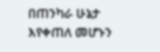በጠንካራ ሁኔታ እየቀጠለ መሆኑን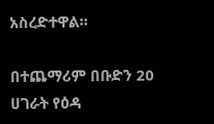አስረድተዋል።

በተጨማሪም በቡድን 20 ሀገራት የዕዳ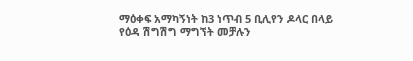ማዕቀፍ አማካኝነት ከ3 ነጥብ 5 ቢሊየን ዶላር በላይ የዕዳ ሽግሽግ ማግኘት መቻሉን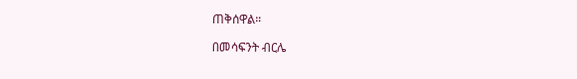ጠቅሰዋል።

በመሳፍንት ብርሌ